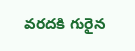వరదకి గురైన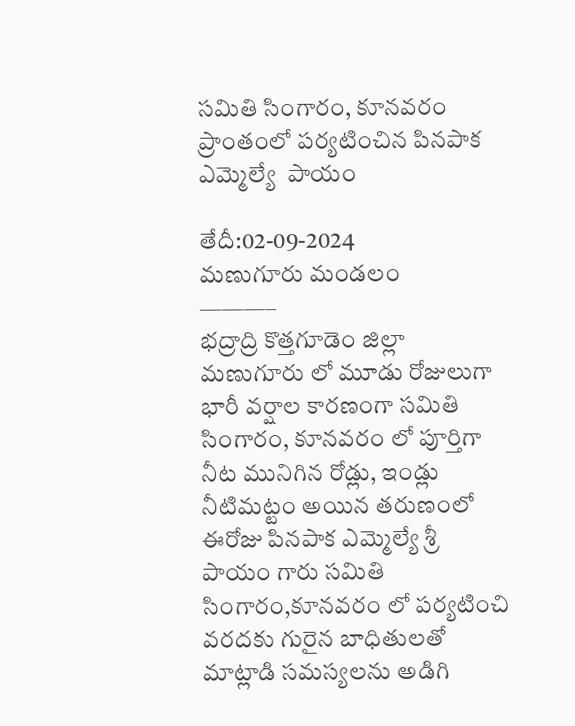సమితి సింగారం, కూనవరం ప్రాంతంలో పర్యటించిన పినపాక ఎమ్మెల్యే  పాయం

తేదీ:02-09-2024
మణుగూరు మండలం
———–
భద్రాద్రి కొత్తగూడెం జిల్లా మణుగూరు లో మూడు రోజులుగా భారీ వర్షాల కారణంగా సమితి సింగారం, కూనవరం లో పూర్తిగా నీట మునిగిన రోడ్లు, ఇండ్లు నీటిమట్టం అయిన తరుణంలో ఈరోజు పినపాక ఎమ్మెల్యే శ్రీ పాయం గారు సమితి సింగారం,కూనవరం లో పర్యటించి వరదకు గురైన బాధితులతో మాట్లాడి సమస్యలను అడిగి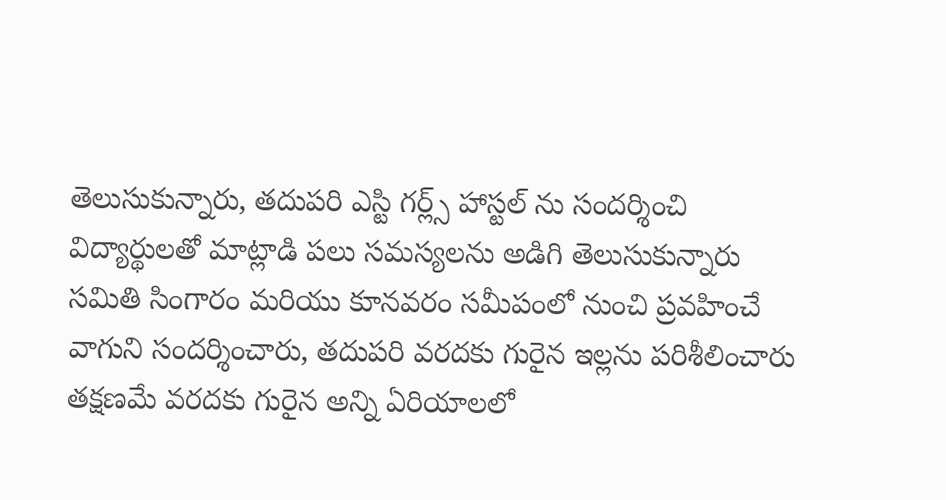తెలుసుకున్నారు, తదుపరి ఎస్టి గర్ల్స్ హాస్టల్ ను సందర్శించి విద్యార్థులతో మాట్లాడి పలు సమస్యలను అడిగి తెలుసుకున్నారు సమితి సింగారం మరియు కూనవరం సమీపంలో నుంచి ప్రవహించే వాగుని సందర్శించారు, తదుపరి వరదకు గురైన ఇల్లను పరిశీలించారు తక్షణమే వరదకు గురైన అన్ని ఏరియాలలో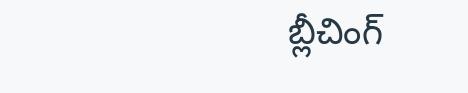బ్లీచింగ్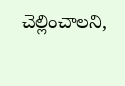చెల్లించాలని,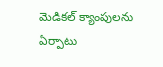మెడికల్ క్యాంపులను ఏర్పాటు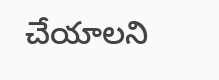చేయాలని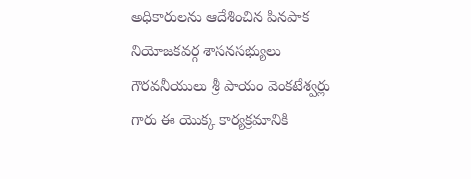అధికారులను ఆదేశించిన పినపాక నియోజకవర్గ శాసనసభ్యులు గౌరవనీయులు శ్రీ పాయం వెంకటేశ్వర్లు గారు ఈ యొక్క కార్యక్రమానికి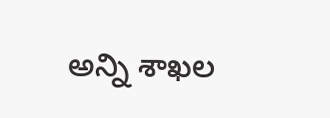అన్ని శాఖల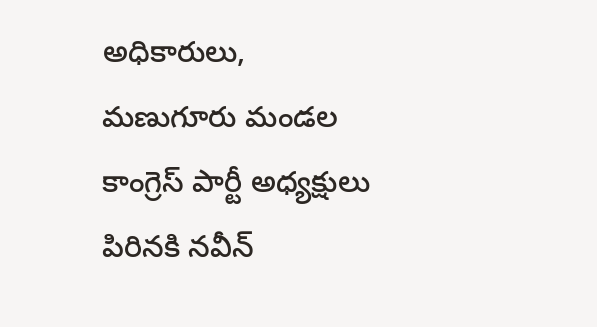అధికారులు, మణుగూరు మండల కాంగ్రెస్ పార్టీ అధ్యక్షులు పిరినకి నవీన్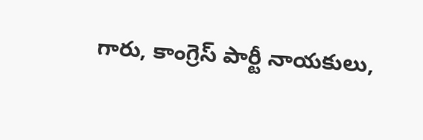గారు, కాంగ్రెస్ పార్టీ నాయకులు,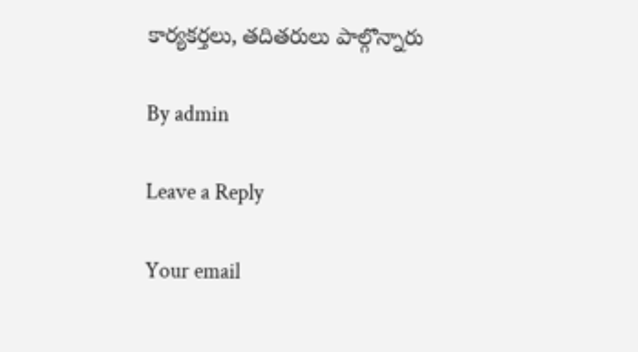కార్యకర్తలు, తదితరులు పాల్గొన్నారు

By admin

Leave a Reply

Your email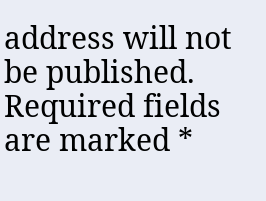address will not be published. Required fields are marked *